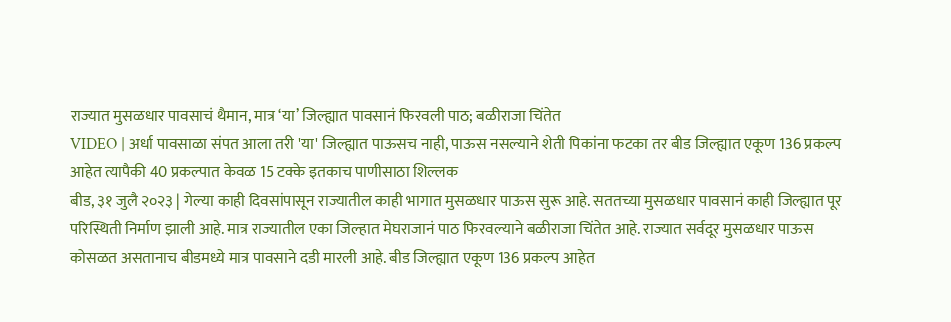राज्यात मुसळधार पावसाचं थैमान, मात्र ‘या’ जिल्ह्यात पावसानं फिरवली पाठ; बळीराजा चिंतेत
VIDEO | अर्धा पावसाळा संपत आला तरी 'या' जिल्ह्यात पाऊसच नाही, पाऊस नसल्याने शेती पिकांना फटका तर बीड जिल्ह्यात एकूण 136 प्रकल्प आहेत त्यापैकी 40 प्रकल्पात केवळ 15 टक्के इतकाच पाणीसाठा शिल्लक
बीड, ३१ जुलै २०२३ | गेल्या काही दिवसांपासून राज्यातील काही भागात मुसळधार पाऊस सुरू आहे. सततच्या मुसळधार पावसानं काही जिल्ह्यात पूर परिस्थिती निर्माण झाली आहे. मात्र राज्यातील एका जिल्हात मेघराजानं पाठ फिरवल्याने बळीराजा चिंतेत आहे. राज्यात सर्वदूर मुसळधार पाऊस कोसळत असतानाच बीडमध्ये मात्र पावसाने दडी मारली आहे. बीड जिल्ह्यात एकूण 136 प्रकल्प आहेत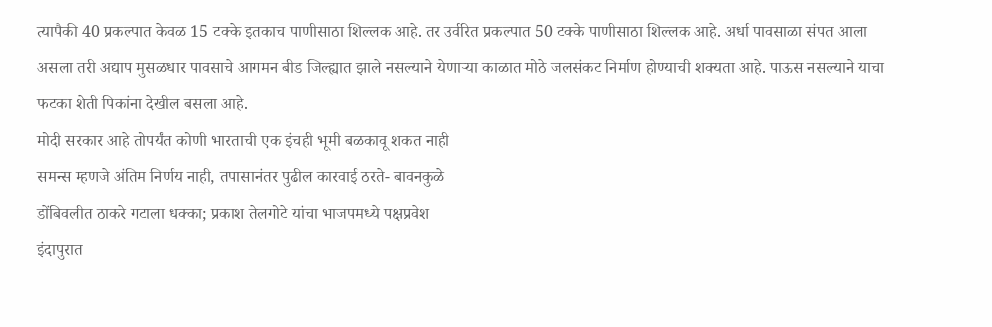त्यापैकी 40 प्रकल्पात केवळ 15 टक्के इतकाच पाणीसाठा शिल्लक आहे. तर उर्वरित प्रकल्पात 50 टक्के पाणीसाठा शिल्लक आहे. अर्धा पावसाळा संपत आला असला तरी अद्याप मुसळधार पावसाचे आगमन बीड जिल्ह्यात झाले नसल्याने येणाऱ्या काळात मोठे जलसंकट निर्माण होण्याची शक्यता आहे. पाऊस नसल्याने याचा फटका शेती पिकांना देखील बसला आहे.
मोदी सरकार आहे तोपर्यंत कोणी भारताची एक इंचही भूमी बळकावू शकत नाही
समन्स म्हणजे अंतिम निर्णय नाही, तपासानंतर पुढील कारवाई ठरते- बावनकुळे
डोंबिवलीत ठाकरे गटाला धक्का; प्रकाश तेलगोटे यांचा भाजपमध्ये पक्षप्रवेश
इंदापुरात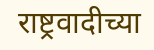राष्ट्रवादीच्या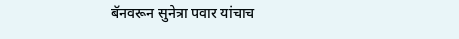बॅनवरून सुनेत्रा पवार यांचाच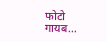फोटो गायब...